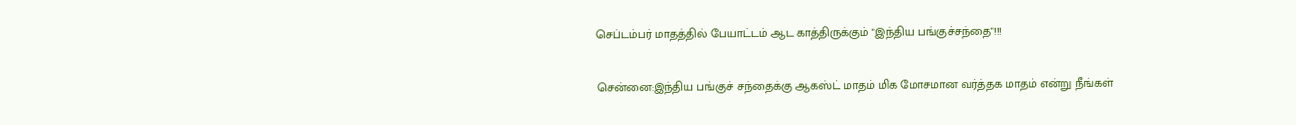செப்டம்பர் மாதத்தில் பேயாட்டம் ஆட காத்திருக்கும் "இந்திய பங்குச்சந்தை"!!!

சென்னை:இந்திய பங்குச் சந்தைக்கு ஆகஸ்ட் மாதம் மிக மோசமான வர்த்தக மாதம் என்று நீங்கள்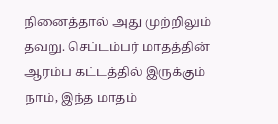நினைத்தால் அது முற்றிலும் தவறு. செப்டம்பர் மாதத்தின் ஆரம்ப கட்டத்தில் இருக்கும் நாம், இந்த மாதம்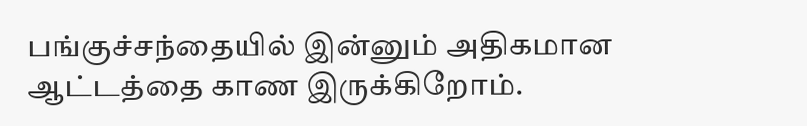பங்குச்சந்தையில் இன்னும் அதிகமான ஆட்டத்தை காண இருக்கிறோம்.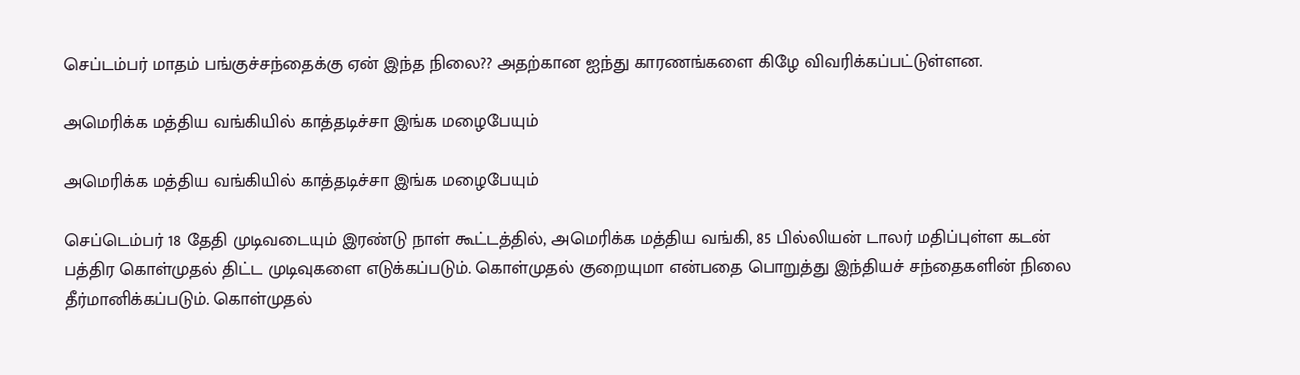செப்டம்பர் மாதம் பங்குச்சந்தைக்கு ஏன் இந்த நிலை?? அதற்கான ஐந்து காரணங்களை கிழே விவரிக்கப்பட்டுள்ளன.

அமெரிக்க மத்திய வங்கியில் காத்தடிச்சா இங்க மழைபேயும்

அமெரிக்க மத்திய வங்கியில் காத்தடிச்சா இங்க மழைபேயும்

செப்டெம்பர் 18 தேதி முடிவடையும் இரண்டு நாள் கூட்டத்தில், அமெரிக்க மத்திய வங்கி, 85 பில்லியன் டாலர் மதிப்புள்ள கடன் பத்திர கொள்முதல் திட்ட முடிவுகளை எடுக்கப்படும். கொள்முதல் குறையுமா என்பதை பொறுத்து இந்தியச் சந்தைகளின் நிலை தீர்மானிக்கப்படும். கொள்முதல்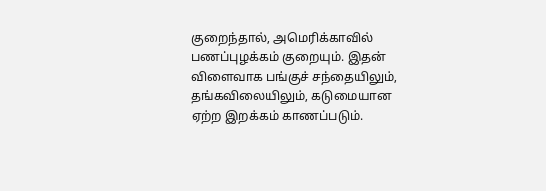குறைந்தால், அமெரிக்காவில் பணப்புழக்கம் குறையும். இதன் விளைவாக பங்குச் சந்தையிலும், தங்கவிலையிலும், கடுமையான ஏற்ற இறக்கம் காணப்படும்.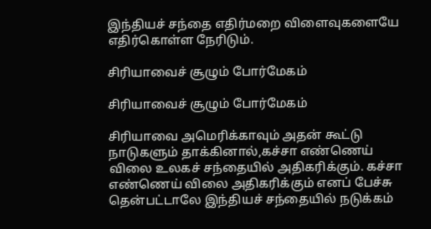இந்தியச் சந்தை எதிர்மறை விளைவுகளையே எதிர்கொள்ள நேரிடும்.

சிரியாவைச் சூழும் போர்மேகம்

சிரியாவைச் சூழும் போர்மேகம்

சிரியாவை அமெரிக்காவும் அதன் கூட்டு நாடுகளும் தாக்கினால்,கச்சா எண்ணெய் விலை உலகச் சந்தையில் அதிகரிக்கும். கச்சா எண்ணெய் விலை அதிகரிக்கும் எனப் பேச்சு தென்பட்டாலே இந்தியச் சந்தையில் நடுக்கம்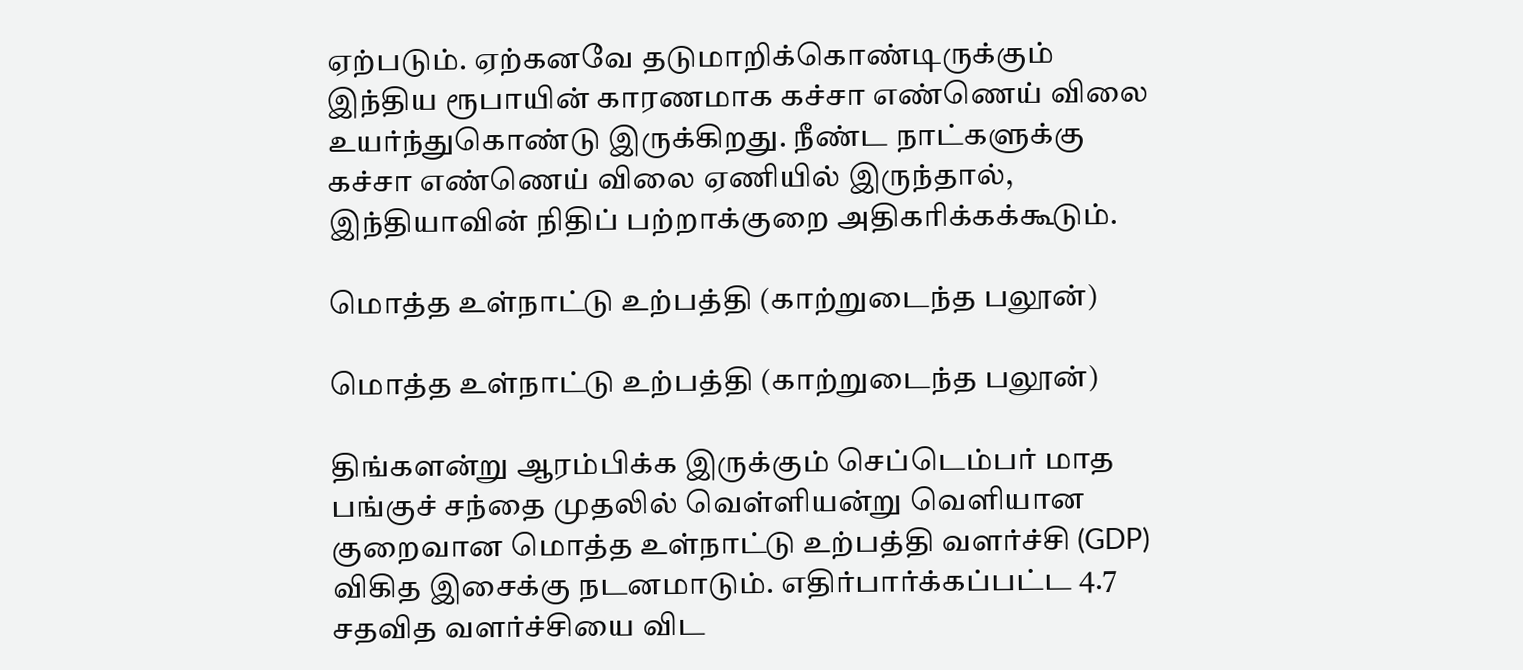ஏற்படும். ஏற்கனவே தடுமாறிக்கொண்டிருக்கும் இந்திய ரூபாயின் காரணமாக கச்சா எண்ணெய் விலை உயர்ந்துகொண்டு இருக்கிறது. நீண்ட நாட்களுக்கு கச்சா எண்ணெய் விலை ஏணியில் இருந்தால், இந்தியாவின் நிதிப் பற்றாக்குறை அதிகரிக்கக்கூடும்.

மொத்த உள்நாட்டு உற்பத்தி (காற்றுடைந்த பலூன்)

மொத்த உள்நாட்டு உற்பத்தி (காற்றுடைந்த பலூன்)

திங்களன்று ஆரம்பிக்க இருக்கும் செப்டெம்பர் மாத பங்குச் சந்தை முதலில் வெள்ளியன்று வெளியான குறைவான மொத்த உள்நாட்டு உற்பத்தி வளர்ச்சி (GDP) விகித இசைக்கு நடனமாடும். எதிர்பார்க்கப்பட்ட 4.7 சதவித வளர்ச்சியை விட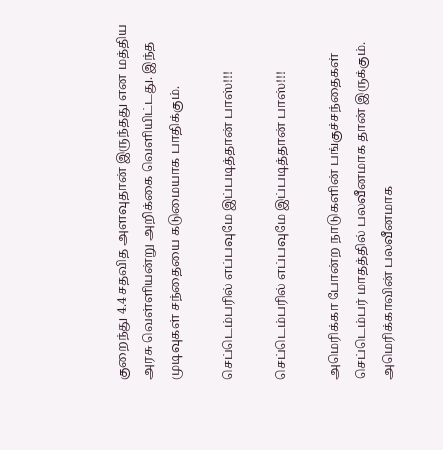குறைந்து 4.4 சதவித அளவுதான் இருந்தது என மத்திய அரசு வெள்ளியன்று அறிக்கை வெளியிட்டது. இந்த முடிவுகள் சந்தையை கடுமையாக பாதிக்கும்.

செப்டெம்பரில் எப்பவுமே இப்படித்தான் பாஸ்!!!

செப்டெம்பரில் எப்பவுமே இப்படித்தான் பாஸ்!!!

அமெரிக்கா போன்ற நாடுகளின் பங்குச்சந்தைகள் செப்டெம்பர் மாதத்தில் பலவீனமாக தான் இருக்கும். அமெரிக்காவின் பலவீனமாக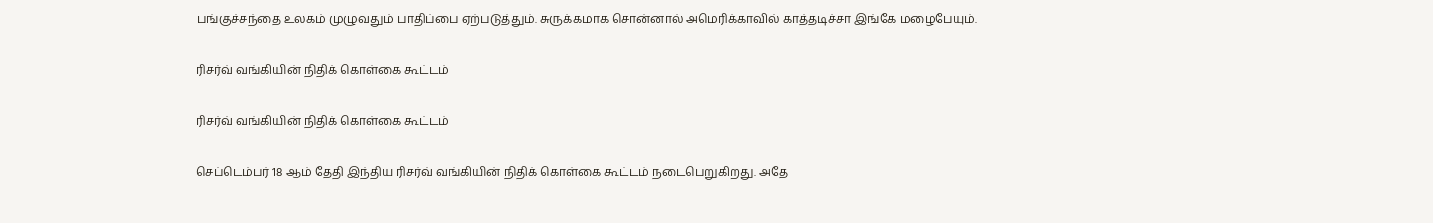பங்குச்சந்தை உலகம் முழுவதும் பாதிப்பை ஏற்படுத்தும். சுருக்கமாக சொன்னால் அமெரிக்காவில் காத்தடிச்சா இங்கே மழைபேயும்.

ரிசர்வ் வங்கியின் நிதிக் கொள்கை கூட்டம்

ரிசர்வ் வங்கியின் நிதிக் கொள்கை கூட்டம்

செப்டெம்பர் 18 ஆம் தேதி இந்திய ரிசர்வ் வங்கியின் நிதிக் கொள்கை கூட்டம் நடைபெறுகிறது. அதே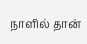நாளில் தான்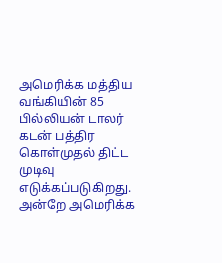அமெரிக்க மத்திய வங்கியின் 85 பில்லியன் டாலர் கடன் பத்திர கொள்முதல் திட்ட முடிவு எடுக்கப்படுகிறது. அன்றே அமெரிக்க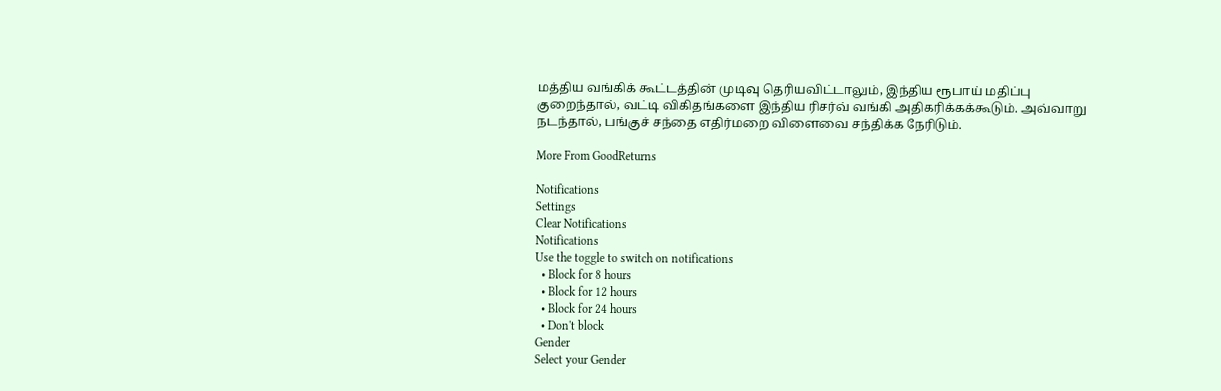மத்திய வங்கிக் கூட்டத்தின் முடிவு தெரியவிட்டாலும், இந்திய ரூபாய் மதிப்பு குறைந்தால், வட்டி விகிதங்களை இந்திய ரிசர்வ் வங்கி அதிகரிக்கக்கூடும். அவ்வாறு நடந்தால், பங்குச் சந்தை எதிர்மறை விளைவை சந்திக்க நேரிடும்.

More From GoodReturns

Notifications
Settings
Clear Notifications
Notifications
Use the toggle to switch on notifications
  • Block for 8 hours
  • Block for 12 hours
  • Block for 24 hours
  • Don't block
Gender
Select your Gender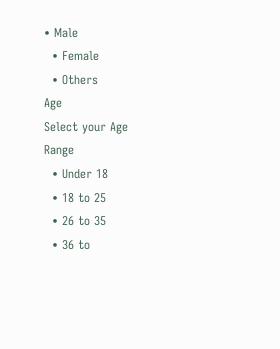• Male
  • Female
  • Others
Age
Select your Age Range
  • Under 18
  • 18 to 25
  • 26 to 35
  • 36 to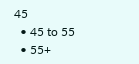45
  • 45 to 55
  • 55+